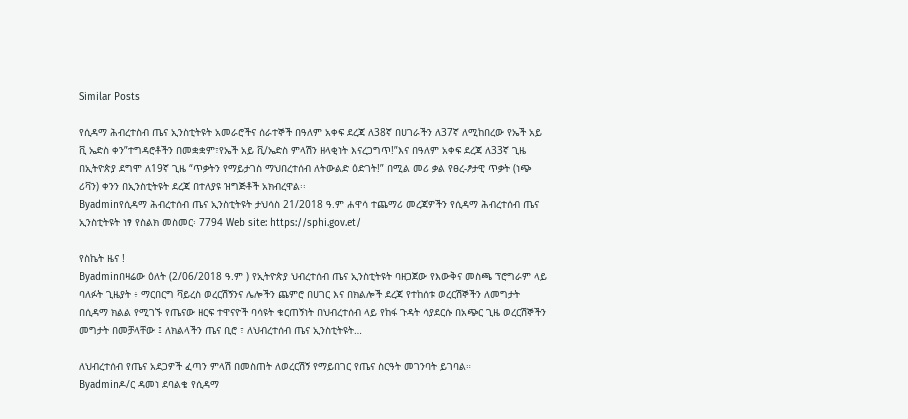Similar Posts

የሲዳማ ሕብረተስብ ጤና ኢንስቲትዩት አመራሮችና ሰራተኞች በዓለም አቀፍ ደረጃ ለ38ኛ በሀገራችን ለ37ኛ ለሚከበረው የኤች አይ ቪ ኤድስ ቀን”ተግዳሮቶችን በመቋቋም፣የኤች አይ ቪ/ኤድስ ምላሽን ዘላቂነት እናረጋግጥ!”እና በዓለም አቀፍ ደረጃ ለ33ኛ ጊዜ በኢትዮጵያ ደግሞ ለ19ኛ ጊዜ “ጥቃትን የማይታገስ ማህበረተሰብ ለትውልድ ዕድገት!” በሚል መሪ ቃል የፀረ-ፆታዊ ጥቃት (ነጭ ሪቫን) ቀንን በኢንስቲትዩት ደረጃ በተለያዩ ዝግጅቶች አክብረዋል፡፡
Byadminየሲዳማ ሕብረተሰብ ጤና ኢንስቲትዩት ታህሳስ 21/2018 ዓ.ም ሐዋሳ ተጨማሪ መረጃዎችን የሲዳማ ሕብረተሰብ ጤና ኢንስቲትዩት ነፃ የስልክ መስመር፡ 7794 Web site: https://sphi.gov.et/

የስኬት ዜና !
Byadminበዛሬው ዕለት (2/06/2018 ዓ.ም ) የኢትዮጵያ ህብረተሰብ ጤና ኢንስቲትዩት ባዘጋጀው የእውቅና መስጫ ፕሮግራም ላይ ባለፉት ጊዜያት ፥ ማርበርግ ቫይረስ ወረርሽኝንና ሌሎችን ጨምሮ በሀገር እና በክልሎች ደረጃ የተከሰቱ ወረርሽኞችን ለመግታት በሲዳማ ክልል የሚገኙ የጤናው ዘርፍ ተዋናዮች ባሳዩት ቁርጠኝነት በህብረተሰብ ላይ የከፋ ጉዳት ሳያደርሱ በአጭር ጊዜ ወረርሽኞችን መግታት በመቻላቸው ፤ ለክልላችን ጤና ቢሮ ፣ ለህብረተሰብ ጤና ኢንስቲትዩት…

ለህብረተሰብ የጤና አደጋዎች ፈጣን ምላሽ በመስጠት ለወረርሽኝ የማይበገር የጤና ስርዓት መገንባት ይገባል።
Byadminዶ/ር ዳመነ ደባልቄ የሲዳማ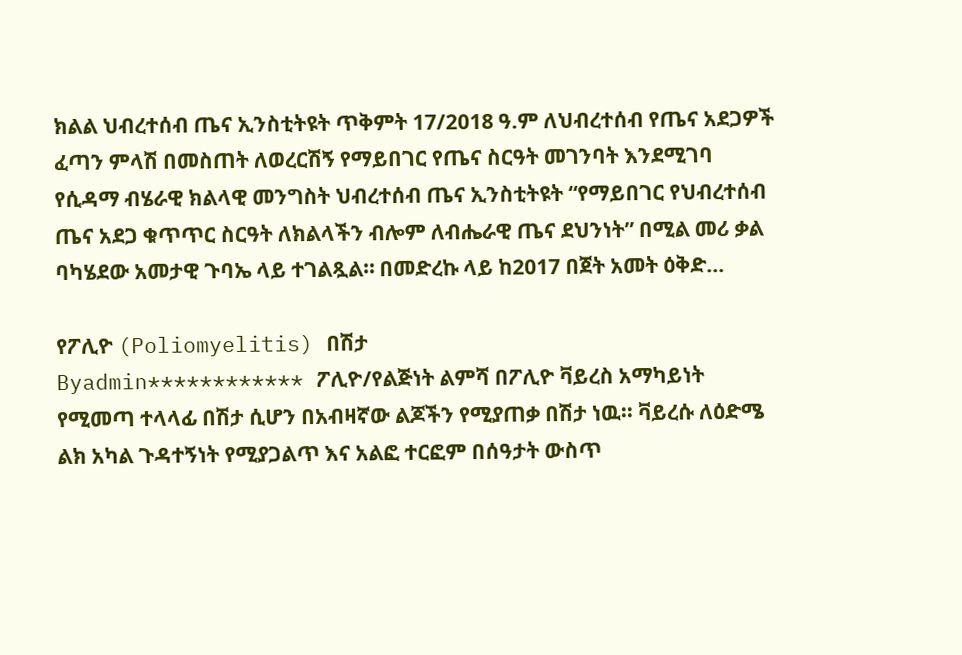ክልል ህብረተሰብ ጤና ኢንስቲትዩት ጥቅምት 17/2018 ዓ.ም ለህብረተሰብ የጤና አደጋዎች ፈጣን ምላሽ በመስጠት ለወረርሽኝ የማይበገር የጤና ስርዓት መገንባት እንደሚገባ የሲዳማ ብሄራዊ ክልላዊ መንግስት ህብረተሰብ ጤና ኢንስቲትዩት “የማይበገር የህብረተሰብ ጤና አደጋ ቁጥጥር ስርዓት ለክልላችን ብሎም ለብሔራዊ ጤና ደህንነት” በሚል መሪ ቃል ባካሄደው አመታዊ ጉባኤ ላይ ተገልጿል። በመድረኩ ላይ ከ2017 በጀት አመት ዕቅድ…

የፖሊዮ (Poliomyelitis) በሽታ
Byadmin************ ፖሊዮ/የልጅነት ልምሻ በፖሊዮ ቫይረስ አማካይነት የሚመጣ ተላላፊ በሽታ ሲሆን በአብዛኛው ልጆችን የሚያጠቃ በሽታ ነዉ፡፡ ቫይረሱ ለዕድሜ ልክ አካል ጉዳተኝነት የሚያጋልጥ እና አልፎ ተርፎም በሰዓታት ውስጥ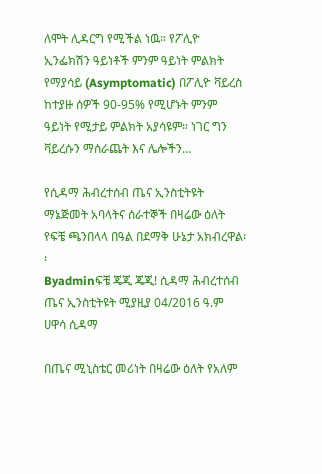ለሞት ሊዳርግ የሚችል ነዉ። የፖሊዮ ኢንፌክሽን ዓይነቶች ምንም ዓይነት ምልክት የማያሳይ (Asymptomatic) በፖሊዮ ቫይረስ ከተያዙ ሰዎች 90-95% የሚሆኑት ምንም ዓይነት የሚታይ ምልክት አያሳዩም። ነገር ግን ቫይረሱን ማሰራጨት እና ሌሎችን…

የሲዳማ ሕብረተሰብ ጤና ኢንስቲትዩት ማኔጅመት አባላትና ሰራተኞች በዛሬው ዕለት የፍቼ ጫንበላላ በዓል በደማቅ ሁኔታ አክብረዋል፡፡
Byadminፍቼ ጄጂ ጄጂ! ሲዳማ ሕብረተሰብ ጤና ኢንስቲትዩት ሚያዚያ 04/2016 ዓ.ም ሀዋሳ ሲዳማ

በጤና ሚኒስቴር መሪነት በዛሬው ዕለት የአለም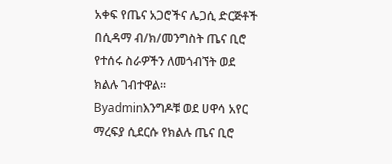አቀፍ የጤና አጋሮችና ሌጋሲ ድርጅቶች በሲዳማ ብ/ክ/መንግስት ጤና ቢሮ የተሰሩ ስራዎችን ለመጎብኘት ወደ ክልሉ ገብተዋል።
Byadminእንግዶቹ ወደ ሀዋሳ አየር ማረፍያ ሲደርሱ የክልሉ ጤና ቢሮ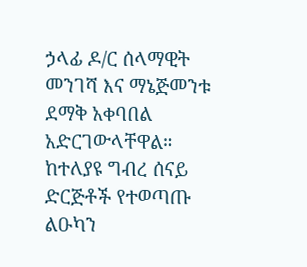ኃላፊ ዶ/ር ሰላማዊት መንገሻ እና ማኔጅመንቱ ደማቅ አቀባበል አድርገውላቸዋል። ከተለያዩ ግብረ ሰናይ ድርጅቶች የተወጣጡ ልዑካን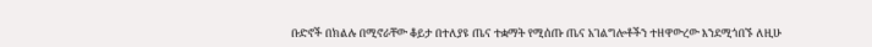ቡድኖች በክልሉ በሚኖራቸው ቆይታ በተለያዩ ጤና ተቋማት የሚሰጡ ጤና አገልግሎቶችን ተዘዋውረው እንደሚጎበኙ ለዚሁ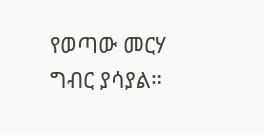የወጣው መርሃ ግብር ያሳያል።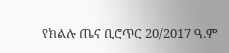የክልሉ ጤና ቢሮጥር 20/2017 ዓ.ም